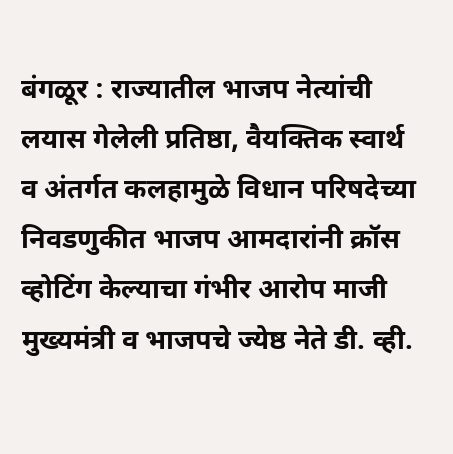बंगळूर : राज्यातील भाजप नेत्यांची लयास गेलेली प्रतिष्ठा, वैयक्तिक स्वार्थ व अंतर्गत कलहामुळे विधान परिषदेच्या निवडणुकीत भाजप आमदारांनी क्रॉस व्होटिंग केल्याचा गंभीर आरोप माजी मुख्यमंत्री व भाजपचे ज्येष्ठ नेते डी. व्ही.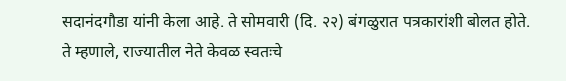सदानंदगौडा यांनी केला आहे. ते सोमवारी (दि. २२) बंगळुरात पत्रकारांशी बोलत होते.
ते म्हणाले, राज्यातील नेते केवळ स्वतःचे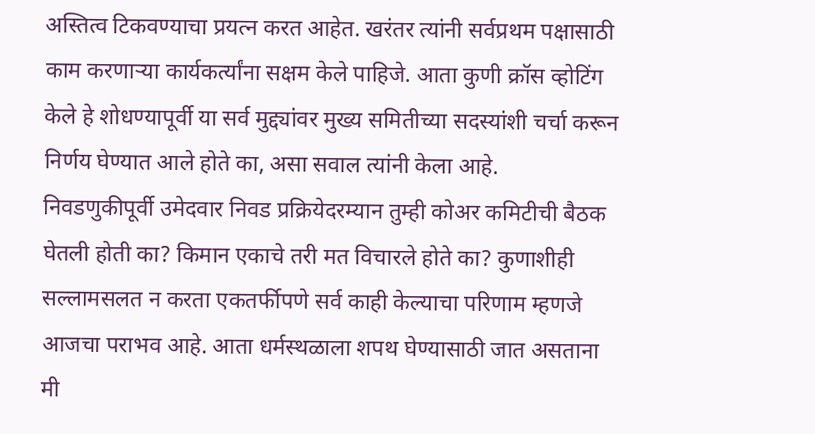अस्तित्व टिकवण्याचा प्रयत्न करत आहेत. खरंतर त्यांनी सर्वप्रथम पक्षासाठी काम करणाऱ्या कार्यकर्त्यांना सक्षम केले पाहिजे. आता कुणी क्रॉस व्होटिंग केले हे शोधण्यापूर्वी या सर्व मुद्द्यांवर मुख्य समितीच्या सदस्यांशी चर्चा करून निर्णय घेण्यात आले होते का, असा सवाल त्यांनी केला आहे.
निवडणुकीपूर्वी उमेदवार निवड प्रक्रियेदरम्यान तुम्ही कोअर कमिटीची बैठक घेतली होती का? किमान एकाचे तरी मत विचारले होते का? कुणाशीही सल्लामसलत न करता एकतर्फीपणे सर्व काही केल्याचा परिणाम म्हणजे आजचा पराभव आहे. आता धर्मस्थळाला शपथ घेण्यासाठी जात असताना मी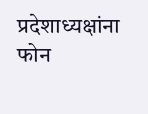प्रदेशाध्यक्षांना फोन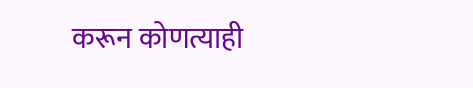करून कोणत्याही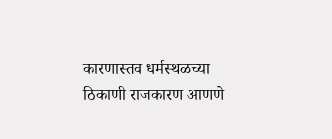कारणास्तव धर्मस्थळच्या ठिकाणी राजकारण आणणे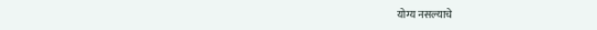योग्य नसल्याचे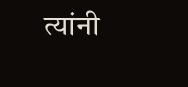त्यांनी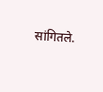सांगितले.